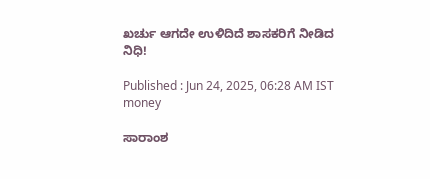ಖರ್ಚು ಆಗದೇ ಉಳಿದಿದೆ ಶಾಸಕರಿಗೆ ನೀಡಿದ ನಿಧಿ!

Published : Jun 24, 2025, 06:28 AM IST
money

ಸಾರಾಂಶ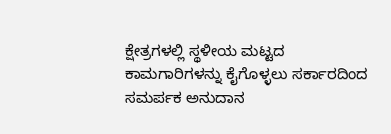ಕ್ಷೇತ್ರಗಳಲ್ಲಿ ಸ್ಥಳೀಯ ಮಟ್ಟದ ಕಾಮಗಾರಿಗಳನ್ನು ಕೈಗೊಳ್ಳಲು ಸರ್ಕಾರದಿಂದ ಸಮರ್ಪಕ ಅನುದಾನ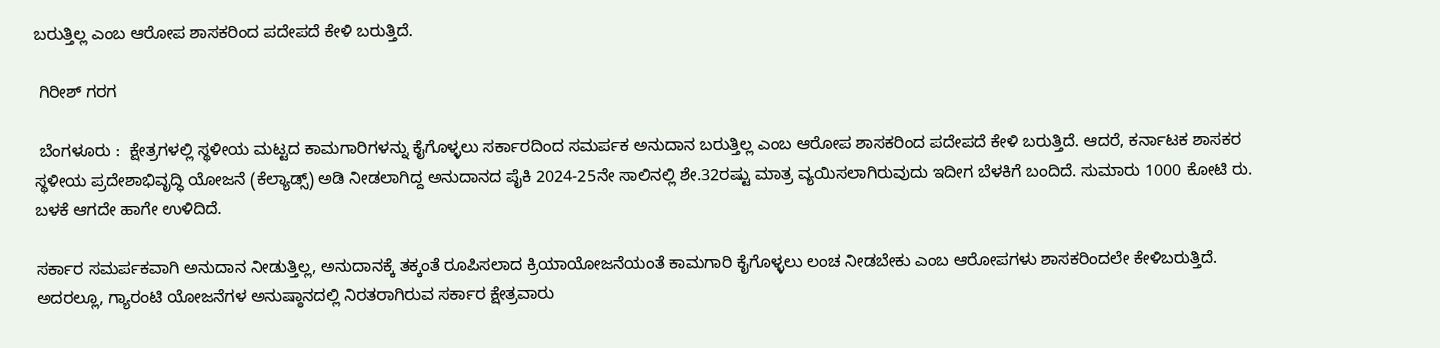ಬರುತ್ತಿಲ್ಲ ಎಂಬ ಆರೋಪ ಶಾಸಕರಿಂದ ಪದೇಪದೆ ಕೇಳಿ ಬರುತ್ತಿದೆ.

 ಗಿರೀಶ್‌ ಗರಗ

 ಬೆಂಗಳೂರು :  ಕ್ಷೇತ್ರಗಳಲ್ಲಿ ಸ್ಥಳೀಯ ಮಟ್ಟದ ಕಾಮಗಾರಿಗಳನ್ನು ಕೈಗೊಳ್ಳಲು ಸರ್ಕಾರದಿಂದ ಸಮರ್ಪಕ ಅನುದಾನ ಬರುತ್ತಿಲ್ಲ ಎಂಬ ಆರೋಪ ಶಾಸಕರಿಂದ ಪದೇಪದೆ ಕೇಳಿ ಬರುತ್ತಿದೆ. ಆದರೆ, ಕರ್ನಾಟಕ ಶಾಸಕರ ಸ್ಥಳೀಯ ಪ್ರದೇಶಾಭಿವೃದ್ಧಿ ಯೋಜನೆ (ಕೆಲ್ಯಾಡ್ಸ್‌) ಅಡಿ ನೀಡಲಾಗಿದ್ದ ಅನುದಾನದ ಪೈಕಿ 2024-25ನೇ ಸಾಲಿನಲ್ಲಿ ಶೇ.32ರಷ್ಟು ಮಾತ್ರ ವ್ಯಯಿಸಲಾಗಿರುವುದು ಇದೀಗ ಬೆಳಕಿಗೆ ಬಂದಿದೆ. ಸುಮಾರು 1000 ಕೋಟಿ ರು. ಬಳಕೆ ಆಗದೇ ಹಾಗೇ ಉಳಿದಿದೆ.

ಸರ್ಕಾರ ಸಮರ್ಪಕವಾಗಿ ಅನುದಾನ ನೀಡುತ್ತಿಲ್ಲ, ಅನುದಾನಕ್ಕೆ ತಕ್ಕಂತೆ ರೂಪಿಸಲಾದ ಕ್ರಿಯಾಯೋಜನೆಯಂತೆ ಕಾಮಗಾರಿ ಕೈಗೊಳ್ಳಲು ಲಂಚ ನೀಡಬೇಕು ಎಂಬ ಆರೋಪಗಳು ಶಾಸಕರಿಂದಲೇ ಕೇಳಿಬರುತ್ತಿದೆ. ಅದರಲ್ಲೂ, ಗ್ಯಾರಂಟಿ ಯೋಜನೆಗಳ ಅನುಷ್ಠಾನದಲ್ಲಿ ನಿರತರಾಗಿರುವ ಸರ್ಕಾರ ಕ್ಷೇತ್ರವಾರು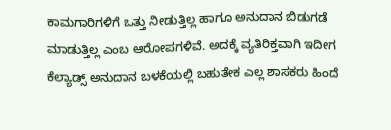ಕಾಮಗಾರಿಗಳಿಗೆ ಒತ್ತು ನೀಡುತ್ತಿಲ್ಲ ಹಾಗೂ ಅನುದಾನ ಬಿಡುಗಡೆ ಮಾಡುತ್ತಿಲ್ಲ ಎಂಬ ಆರೋಪಗಳಿವೆ. ಅದಕ್ಕೆ ವ್ಯತಿರಿಕ್ತವಾಗಿ ಇದೀಗ ಕೆಲ್ಯಾಡ್ಸ್ ಅನುದಾನ ಬಳಕೆಯಲ್ಲಿ ಬಹುತೇಕ ಎಲ್ಲ ಶಾಸಕರು ಹಿಂದೆ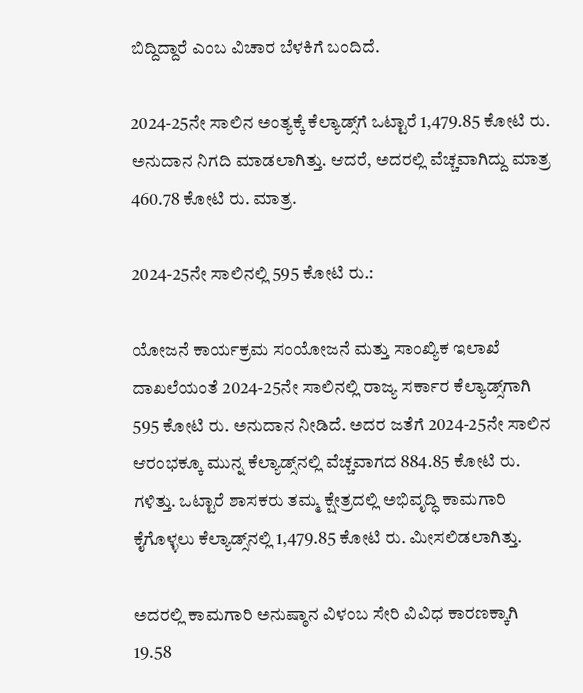ಬಿದ್ದಿದ್ದಾರೆ ಎಂಬ ವಿಚಾರ ಬೆಳಕಿಗೆ ಬಂದಿದೆ.

2024-25ನೇ ಸಾಲಿನ ಅಂತ್ಯಕ್ಕೆ ಕೆಲ್ಯಾಡ್ಸ್‌ಗೆ ಒಟ್ಟಾರೆ 1,479.85 ಕೋಟಿ ರು. ಅನುದಾನ ನಿಗದಿ ಮಾಡಲಾಗಿತ್ತು. ಆದರೆ, ಅದರಲ್ಲಿ ವೆಚ್ಚವಾಗಿದ್ದು ಮಾತ್ರ 460.78 ಕೋಟಿ ರು. ಮಾತ್ರ.

2024-25ನೇ ಸಾಲಿನಲ್ಲಿ 595 ಕೋಟಿ ರು.:

ಯೋಜನೆ ಕಾರ್ಯಕ್ರಮ ಸಂಯೋಜನೆ ಮತ್ತು ಸಾಂಖ್ಯಿಕ ಇಲಾಖೆ ದಾಖಲೆಯಂತೆ 2024-25ನೇ ಸಾಲಿನಲ್ಲಿ ರಾಜ್ಯ ಸರ್ಕಾರ ಕೆಲ್ಯಾಡ್ಸ್‌ಗಾಗಿ 595 ಕೋಟಿ ರು. ಅನುದಾನ ನೀಡಿದೆ. ಅದರ ಜತೆಗೆ 2024-25ನೇ ಸಾಲಿನ ಆರಂಭಕ್ಕೂ ಮುನ್ನ ಕೆಲ್ಯಾಡ್ಸ್‌ನಲ್ಲಿ ವೆಚ್ಚವಾಗದ 884.85 ಕೋಟಿ ರು. ಗಳಿತ್ತು. ಒಟ್ಟಾರೆ ಶಾಸಕರು ತಮ್ಮ ಕ್ಷೇತ್ರದಲ್ಲಿ ಅಭಿವೃದ್ಧಿ ಕಾಮಗಾರಿ ಕೈಗೊಳ್ಳಲು ಕೆಲ್ಯಾಡ್ಸ್‌ನಲ್ಲಿ 1,479.85 ಕೋಟಿ ರು. ಮೀಸಲಿಡಲಾಗಿತ್ತು.

ಅದರಲ್ಲಿ ಕಾಮಗಾರಿ ಅನುಷ್ಠಾನ ವಿಳಂಬ ಸೇರಿ ವಿವಿಧ ಕಾರಣಕ್ಕಾಗಿ 19.58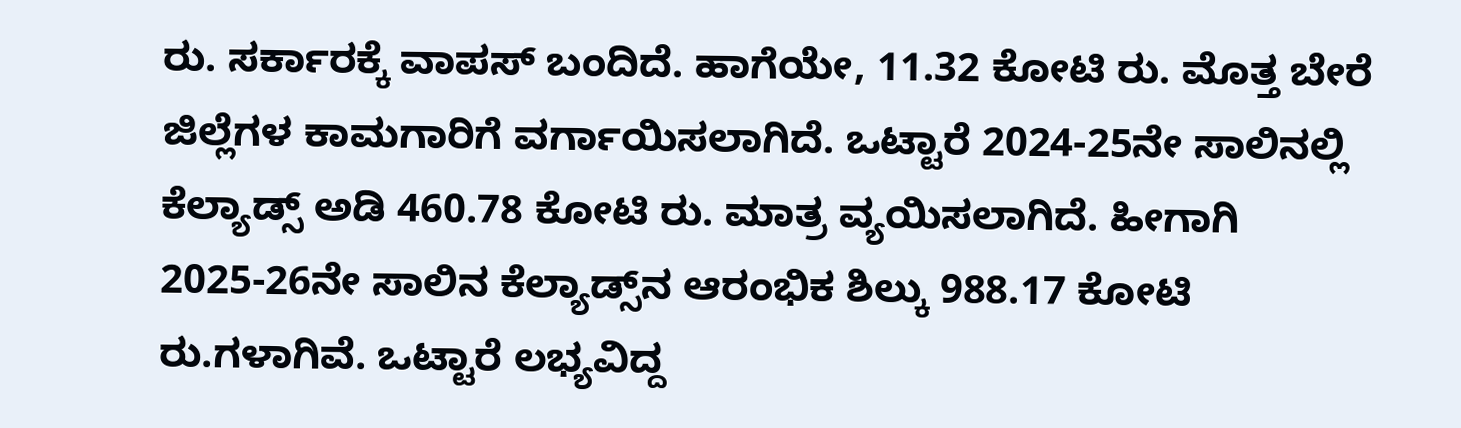ರು. ಸರ್ಕಾರಕ್ಕೆ ವಾಪಸ್‌ ಬಂದಿದೆ. ಹಾಗೆಯೇ, 11.32 ಕೋಟಿ ರು. ಮೊತ್ತ ಬೇರೆ ಜಿಲ್ಲೆಗಳ ಕಾಮಗಾರಿಗೆ ವರ್ಗಾಯಿಸಲಾಗಿದೆ. ಒಟ್ಟಾರೆ 2024-25ನೇ ಸಾಲಿನಲ್ಲಿ ಕೆಲ್ಯಾಡ್ಸ್‌ ಅಡಿ 460.78 ಕೋಟಿ ರು. ಮಾತ್ರ ವ್ಯಯಿಸಲಾಗಿದೆ. ಹೀಗಾಗಿ 2025-26ನೇ ಸಾಲಿನ ಕೆಲ್ಯಾಡ್ಸ್‌ನ ಆರಂಭಿಕ ಶಿಲ್ಕು 988.17 ಕೋಟಿ ರು.ಗಳಾಗಿವೆ. ಒಟ್ಟಾರೆ ಲಭ್ಯವಿದ್ದ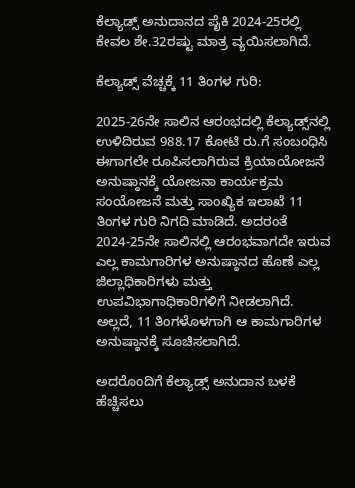ಕೆಲ್ಯಾಡ್ಸ್‌ ಅನುದಾನದ ಪೈಕಿ 2024-25ರಲ್ಲಿ ಕೇವಲ ಶೇ.32ರಷ್ಟು ಮಾತ್ರ ವ್ಯಯಿಸಲಾಗಿದೆ.

ಕೆಲ್ಯಾಡ್ಸ್‌ ವೆಚ್ಚಕ್ಕೆ 11 ತಿಂಗಳ ಗುರಿ:

2025-26ನೇ ಸಾಲಿನ ಆರಂಭದಲ್ಲಿ ಕೆಲ್ಯಾಡ್ಸ್‌ನಲ್ಲಿ ಉಳಿದಿರುವ 988.17 ಕೋಟಿ ರು.ಗೆ ಸಂಬಂಧಿಸಿ ಈಗಾಗಲೇ ರೂಪಿಸಲಾಗಿರುವ ಕ್ರಿಯಾಯೋಜನೆ ಅನುಷ್ಠಾನಕ್ಕೆ ಯೋಜನಾ ಕಾರ್ಯಕ್ರಮ ಸಂಯೋಜನೆ ಮತ್ತು ಸಾಂಖ್ಯಿಕ ಇಲಾಖೆ 11 ತಿಂಗಳ ಗುರಿ ನಿಗದಿ ಮಾಡಿದೆ. ಅದರಂತೆ 2024-25ನೇ ಸಾಲಿನಲ್ಲಿ ಆರಂಭವಾಗದೇ ಇರುವ ಎಲ್ಲ ಕಾಮಗಾರಿಗಳ ಅನುಷ್ಠಾನದ ಹೊಣೆ ಎಲ್ಲ ಜಿಲ್ಲಾಧಿಕಾರಿಗಳು ಮತ್ತು ಉಪವಿಭಾಗಾಧಿಕಾರಿಗಳಿಗೆ ನೀಡಲಾಗಿದೆ. ಅಲ್ಲದೆ, 11 ತಿಂಗಳೊಳಗಾಗಿ ಆ ಕಾಮಗಾರಿಗಳ ಅನುಷ್ಠಾನಕ್ಕೆ ಸೂಚಿಸಲಾಗಿದೆ.

ಅದರೊಂದಿಗೆ ಕೆಲ್ಯಾಡ್ಸ್ ಅನುದಾನ ಬಳಕೆ ಹೆಚ್ಚಿಸಲು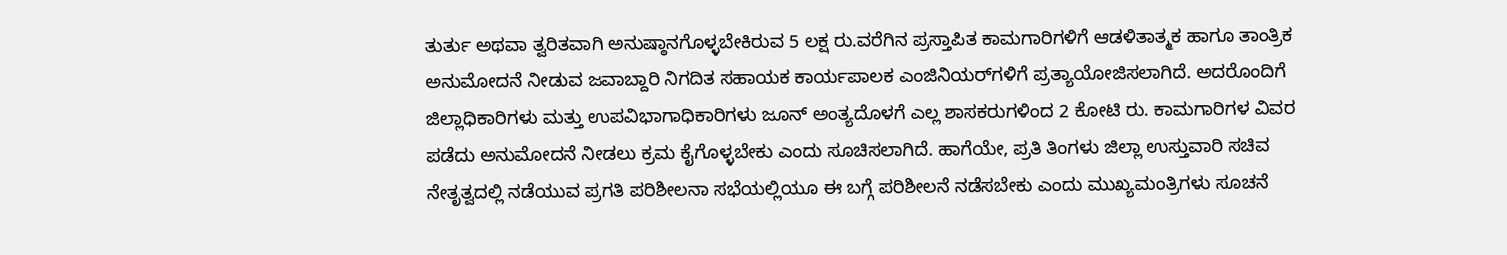ತುರ್ತು ಅಥವಾ ತ್ವರಿತವಾಗಿ ಅನುಷ್ಠಾನಗೊಳ್ಳಬೇಕಿರುವ 5 ಲಕ್ಷ ರು.ವರೆಗಿನ ಪ್ರಸ್ತಾಪಿತ ಕಾಮಗಾರಿಗಳಿಗೆ ಆಡಳಿತಾತ್ಮಕ ಹಾಗೂ ತಾಂತ್ರಿಕ ಅನುಮೋದನೆ ನೀಡುವ ಜವಾಬ್ದಾರಿ ನಿಗದಿತ ಸಹಾಯಕ ಕಾರ್ಯಪಾಲಕ ಎಂಜಿನಿಯರ್‌ಗಳಿಗೆ ಪ್ರತ್ಯಾಯೋಜಿಸಲಾಗಿದೆ. ಅದರೊಂದಿಗೆ ಜಿಲ್ಲಾಧಿಕಾರಿಗಳು ಮತ್ತು ಉಪವಿಭಾಗಾಧಿಕಾರಿಗಳು ಜೂನ್‌ ಅಂತ್ಯದೊಳಗೆ ಎಲ್ಲ ಶಾಸಕರುಗಳಿಂದ 2 ಕೋಟಿ ರು. ಕಾಮಗಾರಿಗಳ ವಿವರ ಪಡೆದು ಅನುಮೋದನೆ ನೀಡಲು ಕ್ರಮ ಕೈಗೊಳ್ಳಬೇಕು ಎಂದು ಸೂಚಿಸಲಾಗಿದೆ. ಹಾಗೆಯೇ, ಪ್ರತಿ ತಿಂಗಳು ಜಿಲ್ಲಾ ಉಸ್ತುವಾರಿ ಸಚಿವ ನೇತೃತ್ವದಲ್ಲಿ ನಡೆಯುವ ಪ್ರಗತಿ ಪರಿಶೀಲನಾ ಸಭೆಯಲ್ಲಿಯೂ ಈ ಬಗ್ಗೆ ಪರಿಶೀಲನೆ ನಡೆಸಬೇಕು ಎಂದು ಮುಖ್ಯಮಂತ್ರಿಗಳು ಸೂಚನೆ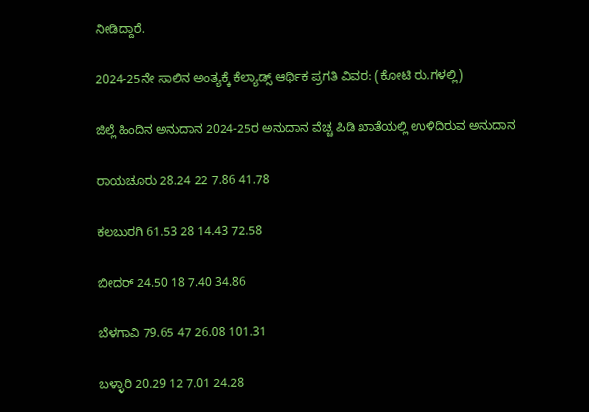ನೀಡಿದ್ದಾರೆ.

2024-25ನೇ ಸಾಲಿನ ಅಂತ್ಯಕ್ಕೆ ಕೆಲ್ಯಾಡ್ಸ್ ಆರ್ಥಿಕ ಪ್ರಗತಿ ವಿವರ: (ಕೋಟಿ ರು.ಗಳಲ್ಲಿ)

ಜಿಲ್ಲೆ ಹಿಂದಿನ ಅನುದಾನ 2024-25ರ ಅನುದಾನ ವೆಚ್ಚ ಪಿಡಿ ಖಾತೆಯಲ್ಲಿ ಉಳಿದಿರುವ ಅನುದಾನ

ರಾಯಚೂರು 28.24 22 7.86 41.78

ಕಲಬುರಗಿ 61.53 28 14.43 72.58

ಬೀದರ್‌ 24.50 18 7.40 34.86

ಬೆಳಗಾವಿ 79.65 47 26.08 101.31

ಬಳ್ಳಾರಿ 20.29 12 7.01 24.28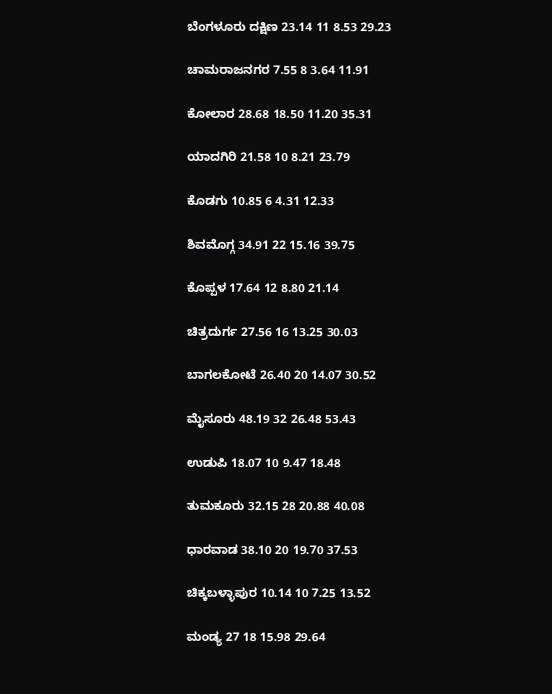ಬೆಂಗಳೂರು ದಕ್ಷಿಣ 23.14 11 8.53 29.23

ಚಾಮರಾಜನಗರ 7.55 8 3.64 11.91

ಕೋಲಾರ 28.68 18.50 11.20 35.31

ಯಾದಗಿರಿ 21.58 10 8.21 23.79

ಕೊಡಗು 10.85 6 4.31 12.33

ಶಿವಮೊಗ್ಗ 34.91 22 15.16 39.75

ಕೊಪ್ಪಳ 17.64 12 8.80 21.14

ಚಿತ್ರದುರ್ಗ 27.56 16 13.25 30.03

ಬಾಗಲಕೋಟೆ 26.40 20 14.07 30.52

ಮೈಸೂರು 48.19 32 26.48 53.43

ಉಡುಪಿ 18.07 10 9.47 18.48

ತುಮಕೂರು 32.15 28 20.88 40.08

ಧಾರವಾಡ 38.10 20 19.70 37.53

ಚಿಕ್ಕಬಳ್ಳಾಪುರ 10.14 10 7.25 13.52

ಮಂಡ್ಯ 27 18 15.98 29.64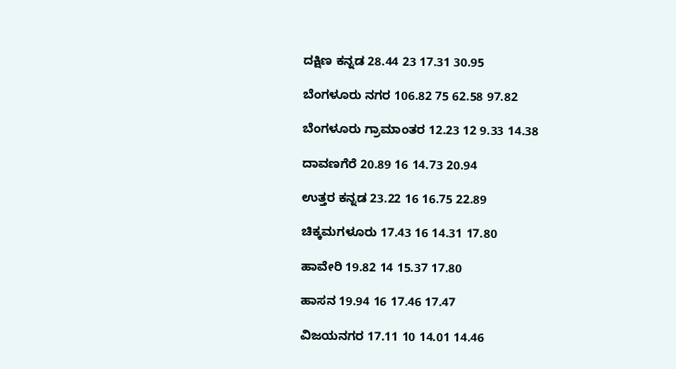ದಕ್ಷಿಣ ಕನ್ನಡ 28.44 23 17.31 30.95

ಬೆಂಗಳೂರು ನಗರ 106.82 75 62.58 97.82

ಬೆಂಗಳೂರು ಗ್ರಾಮಾಂತರ 12.23 12 9.33 14.38

ದಾವಣಗೆರೆ 20.89 16 14.73 20.94

ಉತ್ತರ ಕನ್ನಡ 23.22 16 16.75 22.89

ಚಿಕ್ಕಮಗಳೂರು 17.43 16 14.31 17.80

ಹಾವೇರಿ 19.82 14 15.37 17.80

ಹಾಸನ 19.94 16 17.46 17.47

ವಿಜಯನಗರ 17.11 10 14.01 14.46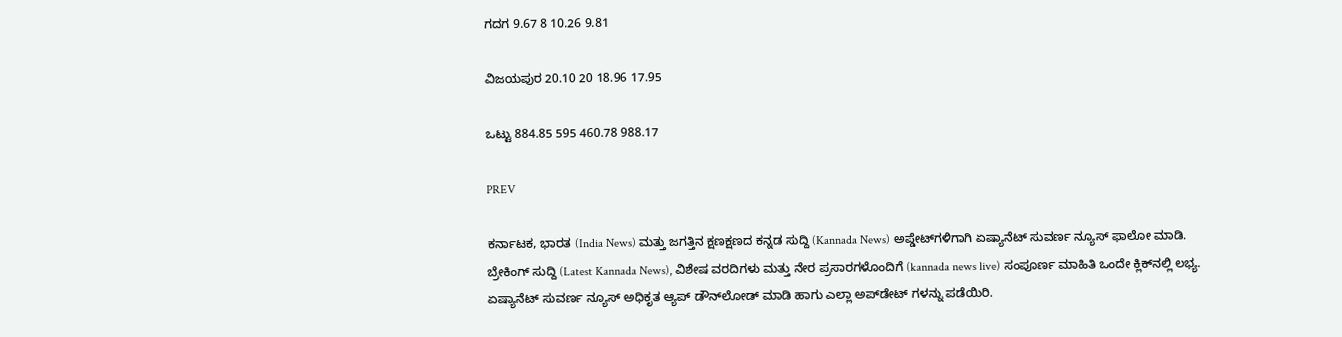ಗದಗ 9.67 8 10.26 9.81

ವಿಜಯಪುರ 20.10 20 18.96 17.95

ಒಟ್ಟು 884.85 595 460.78 988.17

PREV

ಕರ್ನಾಟಕ, ಭಾರತ (India News) ಮತ್ತು ಜಗತ್ತಿನ ಕ್ಷಣಕ್ಷಣದ ಕನ್ನಡ ಸುದ್ದಿ (Kannada News) ಅಪ್ಡೇಟ್‌ಗಳಿಗಾಗಿ ಏಷ್ಯಾನೆಟ್ ಸುವರ್ಣ ನ್ಯೂಸ್‌ ಫಾಲೋ ಮಾಡಿ. ಬ್ರೇಕಿಂಗ್ ಸುದ್ದಿ (Latest Kannada News), ವಿಶೇಷ ವರದಿಗಳು ಮತ್ತು ನೇರ ಪ್ರಸಾರಗಳೊಂದಿಗೆ (kannada news live) ಸಂಪೂರ್ಣ ಮಾಹಿತಿ ಒಂದೇ ಕ್ಲಿಕ್‌ನಲ್ಲಿ ಲಭ್ಯ. ಏಷ್ಯಾನೆಟ್ ಸುವರ್ಣ ನ್ಯೂಸ್ ಅಧಿಕೃತ ಆ್ಯಪ್ ಡೌನ್‌ಲೋಡ್ ಮಾಡಿ ಹಾಗು ಎಲ್ಲಾ ಅಪ್‌ಡೇಟ್ ಗಳನ್ನು ಪಡೆಯಿರಿ.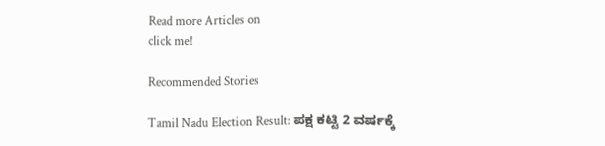Read more Articles on
click me!

Recommended Stories

Tamil Nadu Election Result: ಪಕ್ಷ ಕಟ್ಟಿ 2 ವರ್ಷಕ್ಕೆ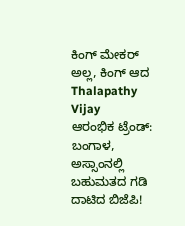ಕಿಂಗ್‌ ಮೇಕರ್‌ ಅಲ್ಲ, ಕಿಂಗ್‌ ಆದ Thalapathy Vijay
ಆರಂಭಿಕ ಟ್ರೆಂಡ್‌: ಬಂಗಾಳ, ಅಸ್ಸಾಂನಲ್ಲಿ ಬಹುಮತದ ಗಡಿ ದಾಟಿದ ಬಿಜೆಪಿ!